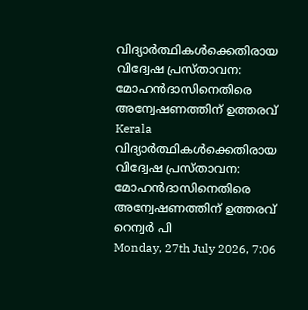വിദ്യാര്‍ത്ഥികള്‍ക്കെതിരായ വിദ്വേഷ പ്രസ്താവന: മോഹന്‍ദാസിനെതിരെ അന്വേഷണത്തിന് ഉത്തരവ്
Kerala
വിദ്യാര്‍ത്ഥികള്‍ക്കെതിരായ വിദ്വേഷ പ്രസ്താവന: മോഹന്‍ദാസിനെതിരെ അന്വേഷണത്തിന് ഉത്തരവ്
റെന്വര്‍ പി
Monday, 27th July 2026, 7:06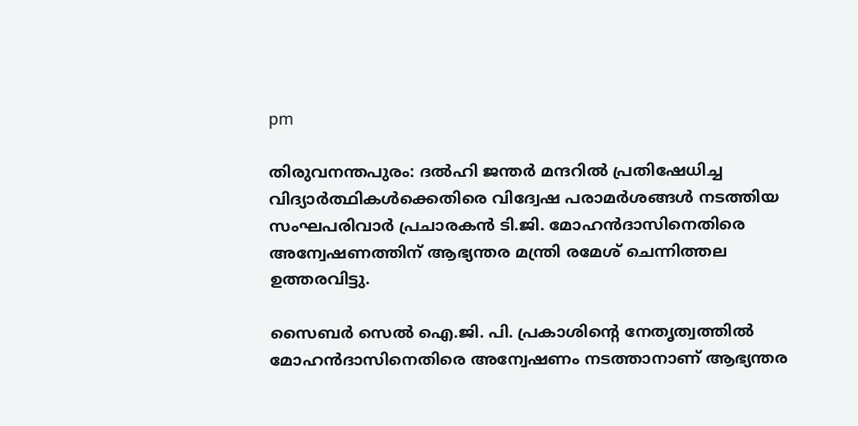pm

തിരുവനന്തപുരം: ദല്‍ഹി ജന്തര്‍ മന്ദറില്‍ പ്രതിഷേധിച്ച വിദ്യാര്‍ത്ഥികള്‍ക്കെതിരെ വിദ്വേഷ പരാമര്‍ശങ്ങള്‍ നടത്തിയ സംഘപരിവാര്‍ പ്രചാരകന്‍ ടി.ജി. മോഹന്‍ദാസിനെതിരെ അന്വേഷണത്തിന് ആഭ്യന്തര മന്ത്രി രമേശ് ചെന്നിത്തല ഉത്തരവിട്ടു.

സൈബര്‍ സെല്‍ ഐ.ജി. പി. പ്രകാശിന്റെ നേതൃത്വത്തില്‍ മോഹന്‍ദാസിനെതിരെ അന്വേഷണം നടത്താനാണ് ആഭ്യന്തര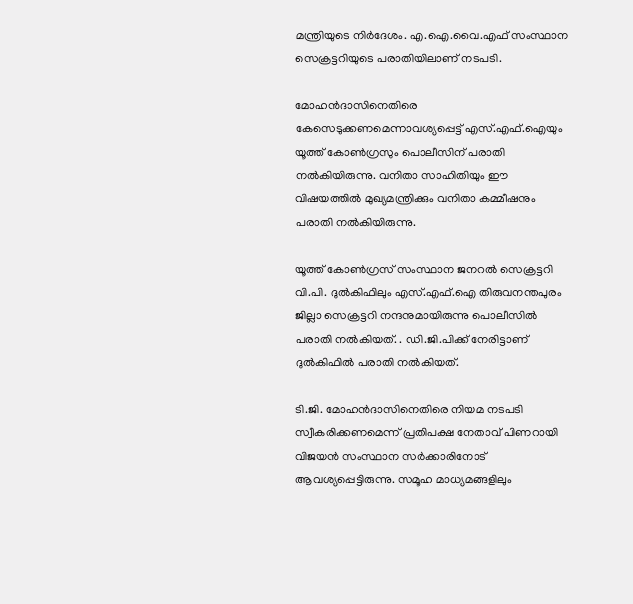മന്ത്രിയുടെ നിര്‍ദേശം. എ.ഐ.വൈ.എഫ് സംസ്ഥാന സെക്രട്ടറിയുടെ പരാതിയിലാണ് നടപടി.

മോഹന്‍ദാസിനെതിരെ കേസെടുക്കണമെന്നാവശ്യപ്പെട്ട് എസ്.എഫ്.ഐയും യൂത്ത് കോണ്‍ഗ്രസും പൊലീസിന് പരാതി നല്‍കിയിരുന്നു. വനിതാ സാഹിതിയും ഈ വിഷയത്തില്‍ മുഖ്യമന്ത്രിക്കും വനിതാ കമ്മീഷനും പരാതി നല്‍കിയിരുന്നു.

യൂത്ത് കോണ്‍ഗ്രസ് സംസ്ഥാന ജനറല്‍ സെക്രട്ടറി വി.പി. ദുല്‍കിഫിലും എസ്.എഫ്.ഐ തിരുവനന്തപുരം ജില്ലാ സെക്രട്ടറി നന്ദനുമായിരുന്നു പൊലീസില്‍ പരാതി നല്‍കിയത്. . ഡി.ജി.പിക്ക് നേരിട്ടാണ് ദുല്‍കിഫില്‍ പരാതി നല്‍കിയത്.

ടി.ജി. മോഹന്‍ദാസിനെതിരെ നിയമ നടപടി സ്വീകരിക്കണമെന്ന് പ്രതിപക്ഷ നേതാവ് പിണറായി വിജയന്‍ സംസ്ഥാന സര്‍ക്കാരിനോട് ആവശ്യപ്പെട്ടിരുന്നു. സമൂഹ മാധ്യമങ്ങളിലും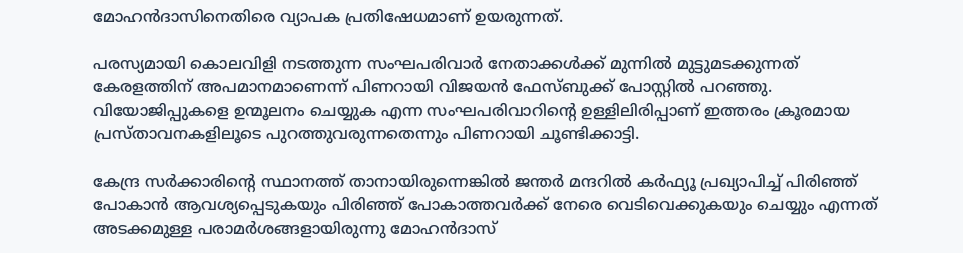മോഹന്‍ദാസിനെതിരെ വ്യാപക പ്രതിഷേധമാണ് ഉയരുന്നത്.

പരസ്യമായി കൊലവിളി നടത്തുന്ന സംഘപരിവാര്‍ നേതാക്കള്‍ക്ക് മുന്നില്‍ മുട്ടുമടക്കുന്നത് കേരളത്തിന് അപമാനമാണെന്ന് പിണറായി വിജയന്‍ ഫേസ്ബുക്ക് പോസ്റ്റില്‍ പറഞ്ഞു. വിയോജിപ്പുകളെ ഉന്മൂലനം ചെയ്യുക എന്ന സംഘപരിവാറിന്റെ ഉള്ളിലിരിപ്പാണ് ഇത്തരം ക്രൂരമായ പ്രസ്താവനകളിലൂടെ പുറത്തുവരുന്നതെന്നും പിണറായി ചൂണ്ടിക്കാട്ടി.

കേന്ദ്ര സര്‍ക്കാരിന്റെ സ്ഥാനത്ത് താനായിരുന്നെങ്കില്‍ ജന്തര്‍ മന്ദറില്‍ കര്‍ഫ്യൂ പ്രഖ്യാപിച്ച് പിരിഞ്ഞ് പോകാന്‍ ആവശ്യപ്പെടുകയും പിരിഞ്ഞ് പോകാത്തവര്‍ക്ക് നേരെ വെടിവെക്കുകയും ചെയ്യും എന്നത് അടക്കമുള്ള പരാമര്‍ശങ്ങളായിരുന്നു മോഹന്‍ദാസ്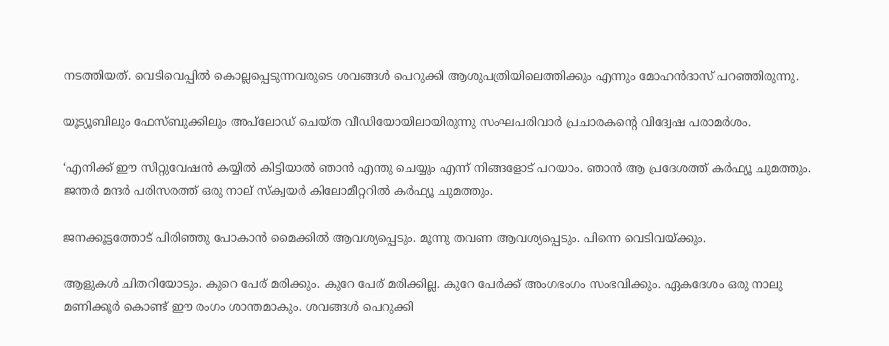നടത്തിയത്. വെടിവെപ്പില്‍ കൊല്ലപ്പെടുന്നവരുടെ ശവങ്ങള്‍ പെറുക്കി ആശുപത്രിയിലെത്തിക്കും എന്നും മോഹന്‍ദാസ് പറഞ്ഞിരുന്നു.

യൂട്യൂബിലും ഫേസ്ബുക്കിലും അപ്‌ലോഡ് ചെയ്ത വീഡിയോയിലായിരുന്നു സംഘപരിവാര്‍ പ്രചാരകന്റെ വിദ്വേഷ പരാമര്‍ശം.

‘എനിക്ക് ഈ സിറ്റുവേഷന്‍ കയ്യില്‍ കിട്ടിയാല്‍ ഞാന്‍ എന്തു ചെയ്യും എന്ന് നിങ്ങളോട് പറയാം. ഞാന്‍ ആ പ്രദേശത്ത് കര്‍ഫ്യൂ ചുമത്തും. ജന്തര്‍ മന്ദര്‍ പരിസരത്ത് ഒരു നാല് സ്‌ക്വയര്‍ കിലോമീറ്ററില്‍ കര്‍ഫ്യൂ ചുമത്തും.

ജനക്കൂട്ടത്തോട് പിരിഞ്ഞു പോകാന്‍ മൈക്കില്‍ ആവശ്യപ്പെടും. മൂന്നു തവണ ആവശ്യപ്പെടും. പിന്നെ വെടിവയ്ക്കും.

ആളുകള്‍ ചിതറിയോടും. കുറെ പേര് മരിക്കും. കുറേ പേര് മരിക്കില്ല. കുറേ പേര്‍ക്ക് അംഗഭംഗം സംഭവിക്കും. ഏകദേശം ഒരു നാലു മണിക്കൂര്‍ കൊണ്ട് ഈ രംഗം ശാന്തമാകും. ശവങ്ങള്‍ പെറുക്കി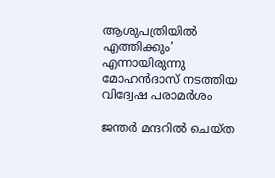ആശുപത്രിയില്‍ എത്തിക്കും’ എന്നായിരുന്നു മോഹന്‍ദാസ് നടത്തിയ വിദ്വേഷ പരാമര്‍ശം

ജന്തര്‍ മന്ദറില്‍ ചെയ്ത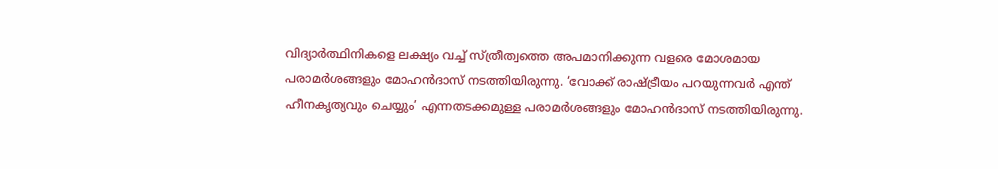വിദ്യാര്‍ത്ഥിനികളെ ലക്ഷ്യം വച്ച് സ്ത്രീത്വത്തെ അപമാനിക്കുന്ന വളരെ മോശമായ പരാമര്‍ശങ്ങളും മോഹന്‍ദാസ് നടത്തിയിരുന്നു. ‘വോക്ക് രാഷ്ട്രീയം പറയുന്നവര്‍ എന്ത് ഹീനകൃത്യവും ചെയ്യും’ എന്നതടക്കമുള്ള പരാമര്‍ശങ്ങളും മോഹന്‍ദാസ് നടത്തിയിരുന്നു.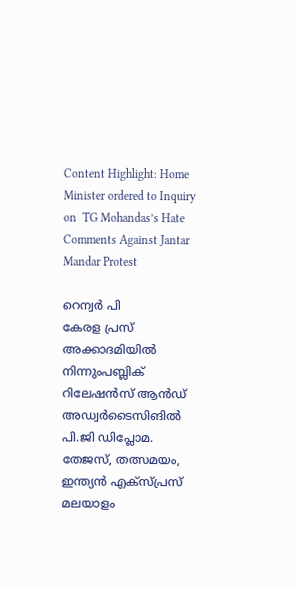Content Highlight: Home Minister ordered to Inquiry  on  TG Mohandas’s Hate Comments Against Jantar Mandar Protest

റെന്വര്‍ പി
കേരള പ്രസ് അക്കാദമിയില്‍ നിന്നുംപബ്ലിക് റിലേഷന്‍സ് ആന്‍ഡ് അഡ്വര്‍ടൈസിങില്‍ പി.ജി ഡിപ്ലോമ. തേജസ്, തത്സമയം, ഇന്ത്യന്‍ എക്‌സ്പ്രസ് മലയാളം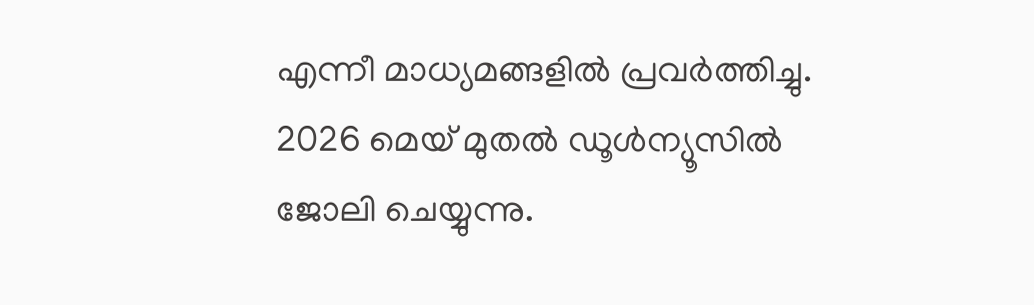എന്നീ മാധ്യമങ്ങളില്‍ പ്രവര്‍ത്തിച്ചു. 2026 മെയ് മുതല്‍ ഡൂള്‍ന്യൂസില്‍ ജോലി ചെയ്യുന്നു.